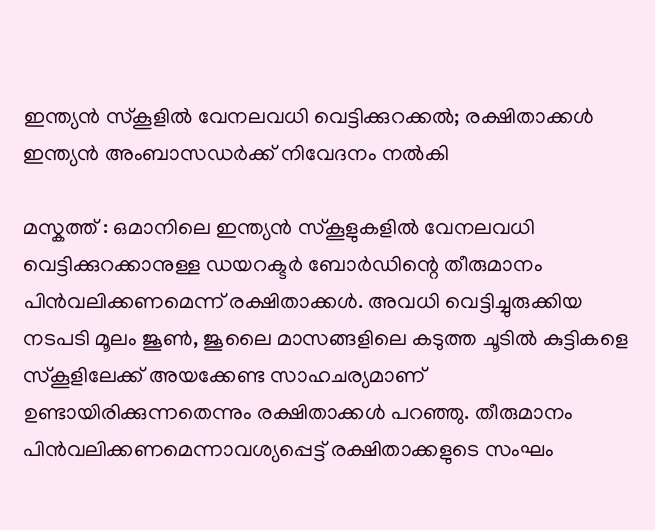ഇന്ത്യൻ സ്കൂളിൽ വേനലവധി വെട്ടിക്കുറക്കൽ; രക്ഷിതാക്കൾ ഇന്ത്യൻ അംബാസഡർക്ക് നിവേദനം നൽകി

മസ്കത്ത് : ഒമാനിലെ ഇന്ത്യൻ സ്കൂളുകളിൽ വേനലവധി വെട്ടിക്കുറക്കാനുള്ള ഡയറക്ടർ ബോർഡിന്റെ തീരുമാനം പിൻവലിക്കണമെന്ന് രക്ഷിതാക്കൾ. അവധി വെട്ടിച്ചുരുക്കിയ നടപടി മൂലം ജൂൺ, ജൂലൈ മാസങ്ങളിലെ കടുത്ത ചൂടിൽ കുട്ടികളെ സ്കൂളിലേക്ക് അയക്കേണ്ട സാഹചര്യമാണ് ഉണ്ടായിരിക്കുന്നതെന്നും രക്ഷിതാക്കൾ പറഞ്ഞു. തീരുമാനം പിൻവലിക്കണമെന്നാവശ്യപ്പെട്ട് രക്ഷിതാക്കളുടെ സംഘം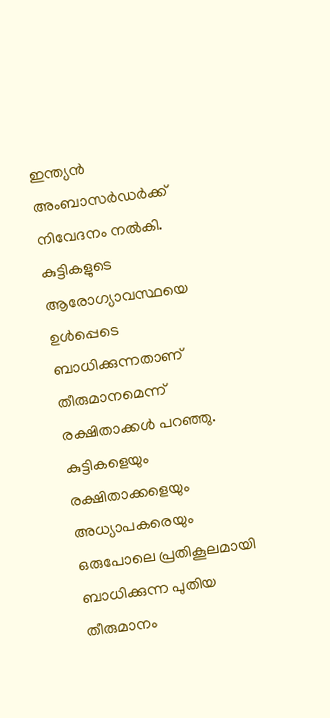ഇന്ത്യൻ അംബാസർഡർക്ക് നിവേദനം നൽകി.
കുട്ടികളുടെ ആരോഗ്യാവസ്ഥയെ ഉൾപ്പെടെ ബാധിക്കുന്നതാണ് തീരുമാനമെന്ന് രക്ഷിതാക്കൾ പറഞ്ഞു. കുട്ടികളെയും രക്ഷിതാക്കളെയും അധ്യാപകരെയും ഒരുപോലെ പ്രതികൂലമായി ബാധിക്കുന്ന പുതിയ തീരുമാനം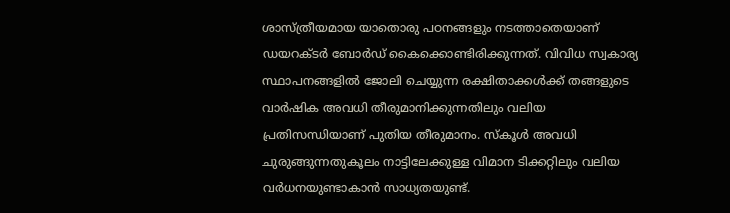ശാസ്ത്രീയമായ യാതൊരു പഠനങ്ങളും നടത്താതെയാണ് ഡയറക്ടർ ബോർഡ് കൈക്കൊണ്ടിരിക്കുന്നത്. വിവിധ സ്വകാര്യ സ്ഥാപനങ്ങളിൽ ജോലി ചെയ്യുന്ന രക്ഷിതാക്കൾക്ക് തങ്ങളുടെ വാർഷിക അവധി തീരുമാനിക്കുന്നതിലും വലിയ പ്രതിസന്ധിയാണ് പുതിയ തീരുമാനം. സ്കൂൾ അവധി ചുരുങ്ങുന്നതുകൂലം നാട്ടിലേക്കുള്ള വിമാന ടിക്കറ്റിലും വലിയ വർധനയുണ്ടാകാൻ സാധ്യതയുണ്ട്.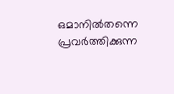ഒമാനിൽതന്നെ പ്രവർത്തിക്കുന്ന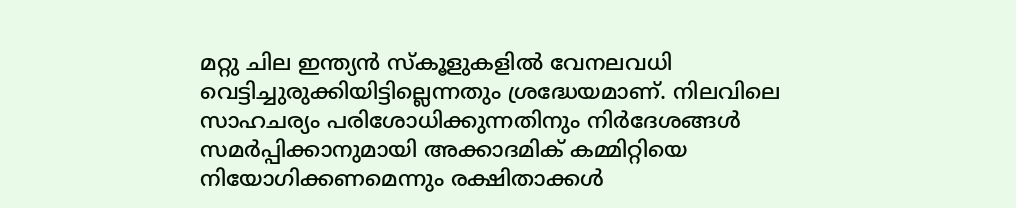മറ്റു ചില ഇന്ത്യൻ സ്കൂളുകളിൽ വേനലവധി വെട്ടിച്ചുരുക്കിയിട്ടില്ലെന്നതും ശ്രദ്ധേയമാണ്. നിലവിലെ സാഹചര്യം പരിശോധിക്കുന്നതിനും നിർദേശങ്ങൾ സമർപ്പിക്കാനുമായി അക്കാദമിക് കമ്മിറ്റിയെ നിയോഗിക്കണമെന്നും രക്ഷിതാക്കൾ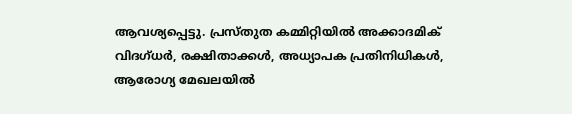ആവശ്യപ്പെട്ടു. പ്രസ്തുത കമ്മിറ്റിയിൽ അക്കാദമിക് വിദഗ്ധർ, രക്ഷിതാക്കൾ, അധ്യാപക പ്രതിനിധികൾ, ആരോഗ്യ മേഖലയിൽ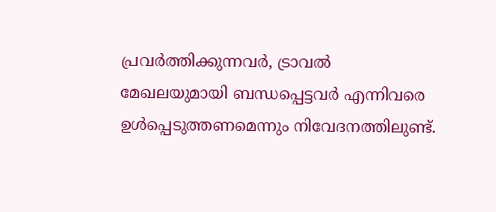പ്രവർത്തിക്കുന്നവർ, ട്രാവൽ മേഖലയുമായി ബന്ധപ്പെട്ടവർ എന്നിവരെ ഉൾപ്പെടുത്തണമെന്നും നിവേദനത്തിലുണ്ട്.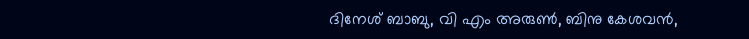ദിനേശ് ബാബു, വി എം അരുൺ, ബിനു കേശവൻ,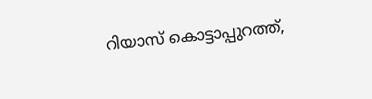റിയാസ് കൊട്ടാപ്പുറത്ത്,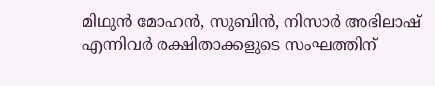മിഥുൻ മോഹൻ, സുബിൻ, നിസാർ അഭിലാഷ് എന്നിവർ രക്ഷിതാക്കളുടെ സംഘത്തിന്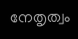നേതൃത്വം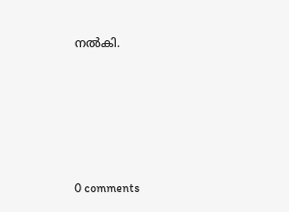നൽകി.










0 comments